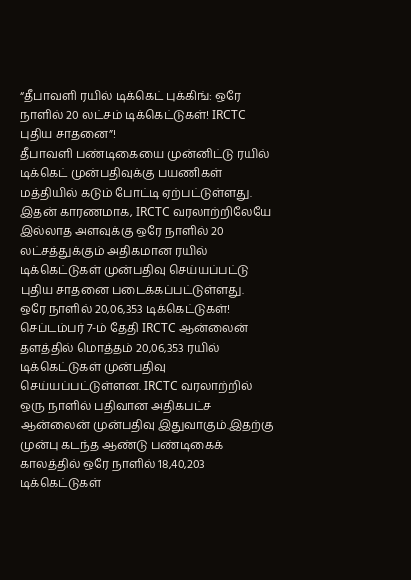“தீபாவளி ரயில் டிக்கெட் புக்கிங்: ஒரே நாளில் 20 லட்சம் டிக்கெட்டுகள்! IRCTC புதிய சாதனை”!
தீபாவளி பண்டிகையை முன்னிட்டு ரயில் டிக்கெட் முன்பதிவுக்கு பயணிகள் மத்தியில் கடும் போட்டி ஏற்பட்டுள்ளது. இதன் காரணமாக, IRCTC வரலாற்றிலேயே இல்லாத அளவுக்கு ஒரே நாளில் 20 லட்சத்துக்கும் அதிகமான ரயில் டிக்கெட்டுகள் முன்பதிவு செய்யப்பட்டு புதிய சாதனை படைக்கப்பட்டுள்ளது.
ஒரே நாளில் 20,06,353 டிக்கெட்டுகள்!
செப்டம்பர் 7-ம் தேதி IRCTC ஆன்லைன் தளத்தில் மொத்தம் 20,06,353 ரயில் டிக்கெட்டுகள் முன்பதிவு செய்யப்பட்டுள்ளன. IRCTC வரலாற்றில் ஒரு நாளில் பதிவான அதிகபட்ச ஆன்லைன் முன்பதிவு இதுவாகும்.இதற்கு முன்பு கடந்த ஆண்டு பண்டிகைக் காலத்தில் ஒரே நாளில் 18,40,203 டிக்கெட்டுகள்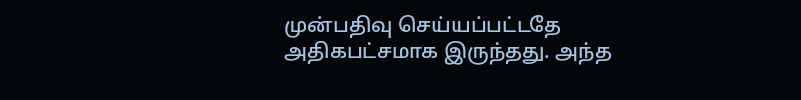முன்பதிவு செய்யப்பட்டதே அதிகபட்சமாக இருந்தது. அந்த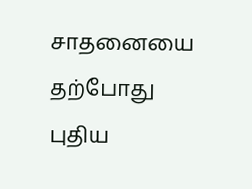சாதனையை தற்போது புதிய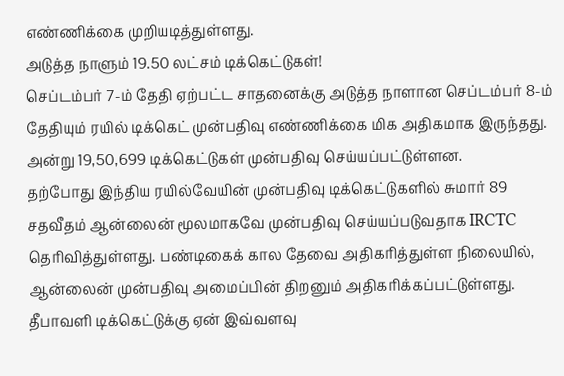எண்ணிக்கை முறியடித்துள்ளது.
அடுத்த நாளும் 19.50 லட்சம் டிக்கெட்டுகள்!
செப்டம்பர் 7-ம் தேதி ஏற்பட்ட சாதனைக்கு அடுத்த நாளான செப்டம்பர் 8-ம் தேதியும் ரயில் டிக்கெட் முன்பதிவு எண்ணிக்கை மிக அதிகமாக இருந்தது. அன்று 19,50,699 டிக்கெட்டுகள் முன்பதிவு செய்யப்பட்டுள்ளன.
தற்போது இந்திய ரயில்வேயின் முன்பதிவு டிக்கெட்டுகளில் சுமார் 89 சதவீதம் ஆன்லைன் மூலமாகவே முன்பதிவு செய்யப்படுவதாக IRCTC தெரிவித்துள்ளது. பண்டிகைக் கால தேவை அதிகரித்துள்ள நிலையில், ஆன்லைன் முன்பதிவு அமைப்பின் திறனும் அதிகரிக்கப்பட்டுள்ளது.
தீபாவளி டிக்கெட்டுக்கு ஏன் இவ்வளவு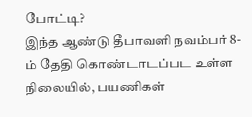போட்டி?
இந்த ஆண்டு தீபாவளி நவம்பர் 8-ம் தேதி கொண்டாடப்பட உள்ள நிலையில், பயணிகள்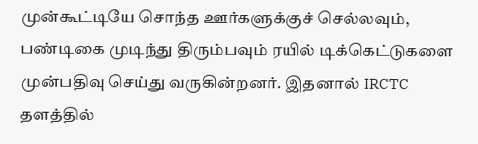முன்கூட்டியே சொந்த ஊர்களுக்குச் செல்லவும், பண்டிகை முடிந்து திரும்பவும் ரயில் டிக்கெட்டுகளை முன்பதிவு செய்து வருகின்றனர். இதனால் IRCTC தளத்தில்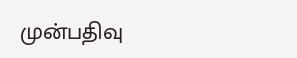முன்பதிவு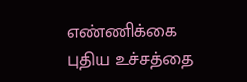எண்ணிக்கை புதிய உச்சத்தை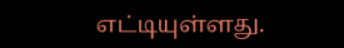எட்டியுள்ளது.